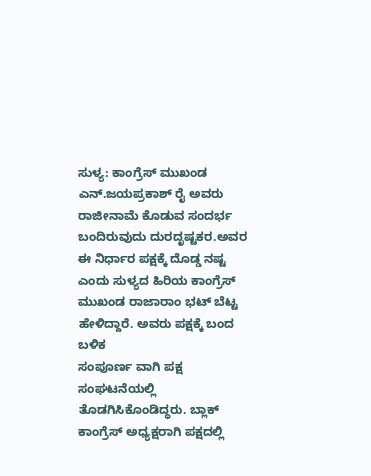ಸುಳ್ಯ: ಕಾಂಗ್ರೆಸ್ ಮುಖಂಡ ಎನ್.ಜಯಪ್ರಕಾಶ್ ರೈ ಅವರು ರಾಜೀನಾಮೆ ಕೊಡುವ ಸಂದರ್ಭ ಬಂದಿರುವುದು ದುರದೃಷ್ಟಕರ.ಅವರ ಈ ನಿರ್ಧಾರ ಪಕ್ಷಕ್ಕೆ ದೊಡ್ಡ ನಷ್ಟ ಎಂದು ಸುಳ್ಯದ ಹಿರಿಯ ಕಾಂಗ್ರೆಸ್ ಮುಖಂಡ ರಾಜಾರಾಂ ಭಟ್ ಬೆಟ್ಟ ಹೇಳಿದ್ದಾರೆ. ಅವರು ಪಕ್ಷಕ್ಕೆ ಬಂದ ಬಳಿಕ
ಸಂಪೂರ್ಣ ವಾಗಿ ಪಕ್ಷ ಸಂಘಟನೆಯಲ್ಲಿ ತೊಡಗಿಸಿಕೊಂಡಿದ್ಧರು. ಬ್ಲಾಕ್ ಕಾಂಗ್ರೆಸ್ ಅಧ್ಯಕ್ಷರಾಗಿ ಪಕ್ಷದಲ್ಲಿ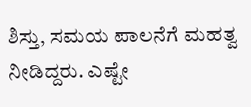ಶಿಸ್ತು, ಸಮಯ ಪಾಲನೆಗೆ ಮಹತ್ವ ನೀಡಿದ್ದರು. ಎಷ್ಟೇ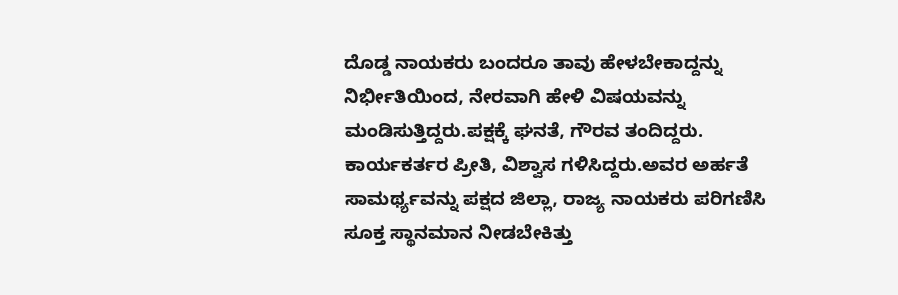ದೊಡ್ಡ ನಾಯಕರು ಬಂದರೂ ತಾವು ಹೇಳಬೇಕಾದ್ದನ್ನು ನಿರ್ಭೀತಿಯಿಂದ, ನೇರವಾಗಿ ಹೇಳಿ ವಿಷಯವನ್ನು ಮಂಡಿಸುತ್ತಿದ್ದರು.ಪಕ್ಷಕ್ಕೆ ಘನತೆ, ಗೌರವ ತಂದಿದ್ದರು. ಕಾರ್ಯಕರ್ತರ ಪ್ರೀತಿ, ವಿಶ್ವಾಸ ಗಳಿಸಿದ್ದರು.ಅವರ ಅರ್ಹತೆ ಸಾಮರ್ಥ್ಯವನ್ನು ಪಕ್ಷದ ಜಿಲ್ಲಾ, ರಾಜ್ಯ ನಾಯಕರು ಪರಿಗಣಿಸಿ ಸೂಕ್ತ ಸ್ಥಾನಮಾನ ನೀಡಬೇಕಿತ್ತು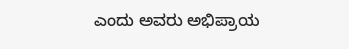ಎಂದು ಅವರು ಅಭಿಪ್ರಾಯ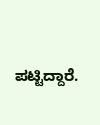ಪಟ್ಟಿದ್ದಾರೆ.